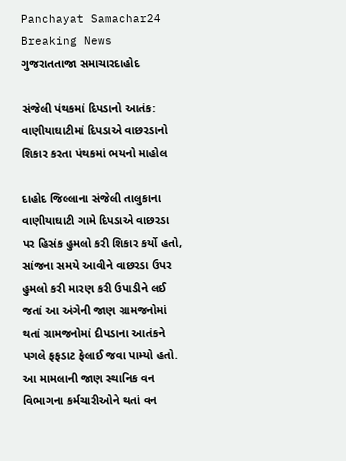Panchayat Samachar24
Breaking News
ગુજરાતતાજા સમાચારદાહોદ

સંજેલી પંથકમાં દિપડાનો આતંક: વાણીયાઘાટીમાં દિપડાએ વાછરડાનો શિકાર કરતા પંથકમાં ભયનો માહોલ

દાહોદ જિલ્લાના સંજેલી તાલુકાના વાણીયાઘાટી ગામે દિપડાએ વાછરડા પર હિસંક હુમલો કરી શિકાર કર્યો હતો, સાંજના સમયે આવીને વાછરડા ઉપર હુમલો કરી મારણ કરી ઉપાડીને લઈ જતાં આ અંગેની જાણ ગ્રામજનોમાં થતાં ગ્રામજનોમાં દીપડાના આતંકને પગલે ફફડાટ ફેલાઈ જવા પામ્યો હતો. આ મામલાની જાણ સ્થાનિક વન વિભાગના કર્મચારીઓને થતાં વન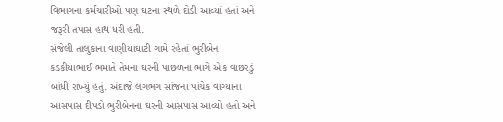વિભાગના કર્મચારીઓ પણ ઘટના સ્થળે દોડી આવ્યાં હતાં અને જરૂરી તપાસ હાથ ધરી હતી.
સંજેલી તાલુકાના વાણીયાઘાટી ગામે રહેતાં ભુરીબેન કડકીયાભાઈ ભમાતે તેમના ઘરની પાછળના ભાગે એક વાછરડું બાંધી રાખ્યું હતું. અંદાજે લગભગ સાંજના પાંચેક વાગ્યાના આસપાસ દીપડો ભુરીબેનના ઘરની આસપાસ આવ્યો હતો અને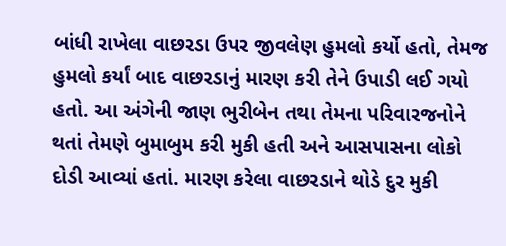બાંધી રાખેલા વાછરડા ઉપર જીવલેણ હુમલો કર્યો હતો, તેમજ હુમલો કર્યાં બાદ વાછરડાનું મારણ કરી તેને ઉપાડી લઈ ગયો હતો. આ અંગેની જાણ ભુરીબેન તથા તેમના પરિવારજનોને થતાં તેમણે બુમાબુમ કરી મુકી હતી અને આસપાસના લોકો દોડી આવ્યાં હતાં. મારણ કરેલા વાછરડાને થોડે દુર મુકી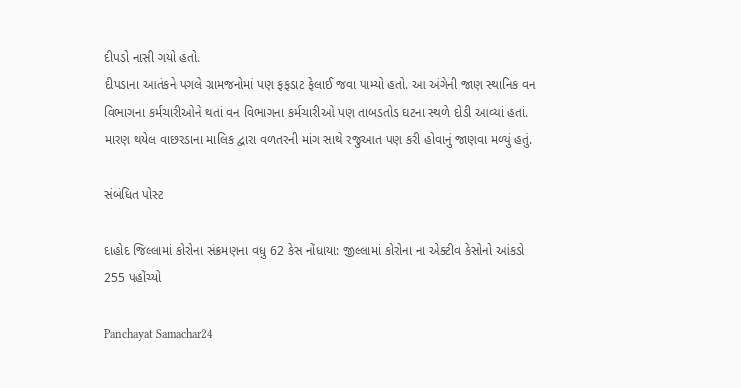દીપડો નાસી ગયો હતો.
દીપડાના આતંકને પગલે ગ્રામજનોમાં પણ ફફડાટ ફેલાઈ જવા પામ્યો હતો. આ અંગેની જાણ સ્થાનિક વન વિભાગના કર્મચારીઓને થતાં વન વિભાગના કર્મચારીઓ પણ તાબડતોડ ઘટના સ્થળે દોડી આવ્યાં હતાં. મારણ થયેલ વાછરડાના માલિક દ્વારા વળતરની માંગ સાથે રજુઆત પણ કરી હોવાનું જાણવા મળ્યું હતું.

સંબંધિત પોસ્ટ

દાહોદ જિલ્લામાં કોરોના સંક્રમણના વધુ 62 કેસ નોંધાયા: જીલ્લામાં કોરોના ના એક્ટીવ કેસોનો આંકડો 255 પહોંચ્યો

Panchayat Samachar24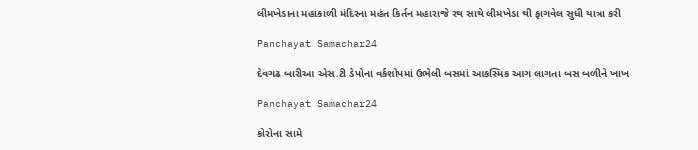લીમખેડાના મહાકાળી મંદિરના મહંત કિર્તન મહારાજે રથ સાથે લીમખેડા થી ફાગવેલ સુધી યાત્રા કરી

Panchayat Samachar24

દેવગઢ બારીઆ એસ.ટી ડેપોના વર્કશોપમાં ઉભેલી બસમાં આકસ્મિક આગ લાગતા બસ બળીને ખાખ

Panchayat Samachar24

કોરોના સામે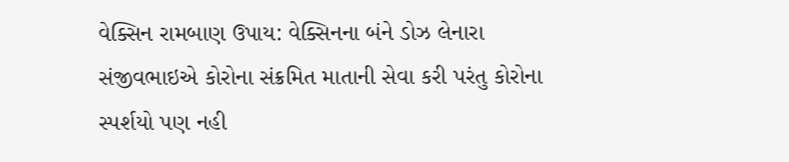વેક્સિન રામબાણ ઉપાય: વેક્સિનના બંને ડોઝ લેનારા સંજીવભાઇએ કોરોના સંક્રમિત માતાની સેવા કરી પરંતુ કોરોના સ્પર્શયો પણ નહી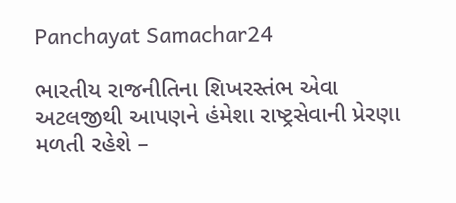Panchayat Samachar24

ભારતીય રાજનીતિના શિખરસ્તંભ એવા અટલજીથી આપણને હંમેશા રાષ્ટ્રસેવાની પ્રેરણા મળતી રહેશે –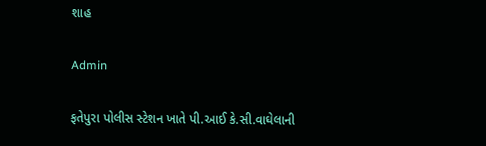શાહ

Admin

ફતેપુરા પોલીસ સ્ટેશન ખાતે પી.આઈ કે.સી.વાઘેલાની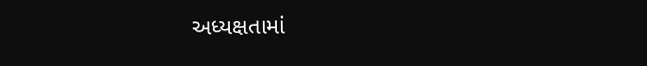અધ્યક્ષતામાં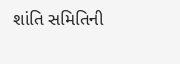શાંતિ સમિતિની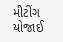મીટીંગ યોજાઈ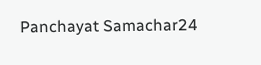Panchayat Samachar24